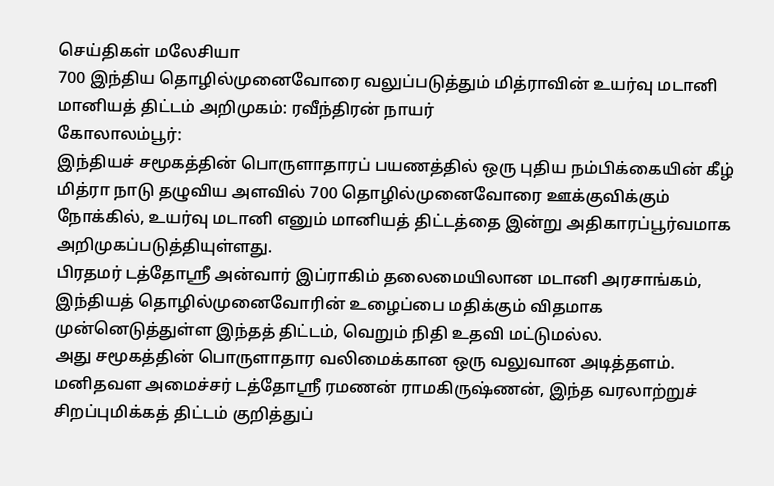செய்திகள் மலேசியா
700 இந்திய தொழில்முனைவோரை வலுப்படுத்தும் மித்ராவின் உயர்வு மடானி மானியத் திட்டம் அறிமுகம்: ரவீந்திரன் நாயர்
கோலாலம்பூர்:
இந்தியச் சமூகத்தின் பொருளாதாரப் பயணத்தில் ஒரு புதிய நம்பிக்கையின் கீழ் மித்ரா நாடு தழுவிய அளவில் 700 தொழில்முனைவோரை ஊக்குவிக்கும் நோக்கில், உயர்வு மடானி எனும் மானியத் திட்டத்தை இன்று அதிகாரப்பூர்வமாக அறிமுகப்படுத்தியுள்ளது.
பிரதமர் டத்தோஸ்ரீ அன்வார் இப்ராகிம் தலைமையிலான மடானி அரசாங்கம், இந்தியத் தொழில்முனைவோரின் உழைப்பை மதிக்கும் விதமாக முன்னெடுத்துள்ள இந்தத் திட்டம், வெறும் நிதி உதவி மட்டுமல்ல.
அது சமூகத்தின் பொருளாதார வலிமைக்கான ஒரு வலுவான அடித்தளம்.
மனிதவள அமைச்சர் டத்தோஸ்ரீ ரமணன் ராமகிருஷ்ணன், இந்த வரலாற்றுச் சிறப்புமிக்கத் திட்டம் குறித்துப்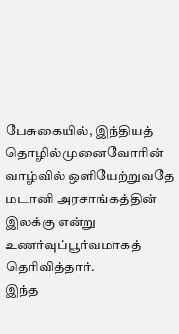பேசுகையில், இந்தியத் தொழில்முனைவோரின் வாழ்வில் ஒளியேற்றுவதே மடானி அரசாங்கத்தின் இலக்கு என்று உணர்வுப்பூர்வமாகத் தெரிவித்தார்.
இந்த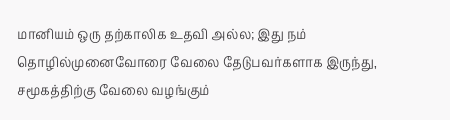மானியம் ஒரு தற்காலிக உதவி அல்ல; இது நம் தொழில்முனைவோரை வேலை தேடுபவர்களாக இருந்து, சமூகத்திற்கு வேலை வழங்கும்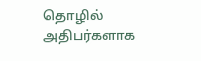தொழில் அதிபர்களாக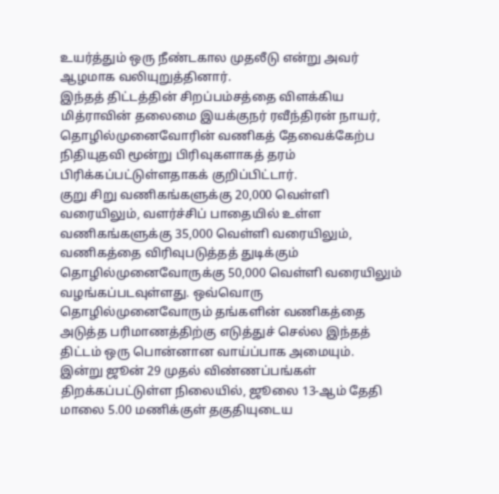உயர்த்தும் ஒரு நீண்டகால முதலீடு என்று அவர் ஆழமாக வலியுறுத்தினார்.
இந்தத் திட்டத்தின் சிறப்பம்சத்தை விளக்கிய மித்ராவின் தலைமை இயக்குநர் ரவீந்திரன் நாயர்,
தொழில்முனைவோரின் வணிகத் தேவைக்கேற்ப நிதியுதவி மூன்று பிரிவுகளாகத் தரம் பிரிக்கப்பட்டுள்ளதாகக் குறிப்பிட்டார்.
குறு சிறு வணிகங்களுக்கு 20,000 வெள்ளி வரையிலும், வளர்ச்சிப் பாதையில் உள்ள வணிகங்களுக்கு 35,000 வெள்ளி வரையிலும், வணிகத்தை விரிவுபடுத்தத் துடிக்கும் தொழில்முனைவோருக்கு 50,000 வெள்ளி வரையிலும் வழங்கப்படவுள்ளது. ஒவ்வொரு தொழில்முனைவோரும் தங்களின் வணிகத்தை அடுத்த பரிமாணத்திற்கு எடுத்துச் செல்ல இந்தத் திட்டம் ஒரு பொன்னான வாய்ப்பாக அமையும்.
இன்று ஜூன் 29 முதல் விண்ணப்பங்கள் திறக்கப்பட்டுள்ள நிலையில், ஜூலை 13-ஆம் தேதி மாலை 5.00 மணிக்குள் தகுதியுடைய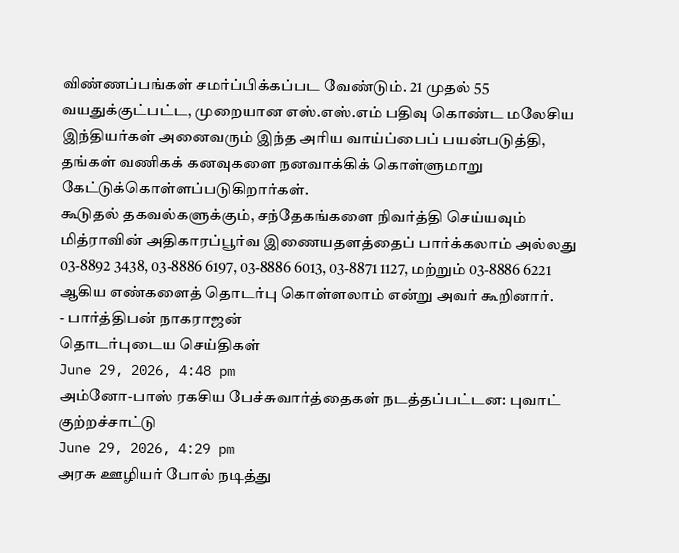விண்ணப்பங்கள் சமர்ப்பிக்கப்பட வேண்டும். 21 முதல் 55 வயதுக்குட்பட்ட, முறையான எஸ்.எஸ்.எம் பதிவு கொண்ட மலேசிய இந்தியர்கள் அனைவரும் இந்த அரிய வாய்ப்பைப் பயன்படுத்தி, தங்கள் வணிகக் கனவுகளை நனவாக்கிக் கொள்ளுமாறு கேட்டுக்கொள்ளப்படுகிறார்கள்.
கூடுதல் தகவல்களுக்கும், சந்தேகங்களை நிவர்த்தி செய்யவும் மித்ராவின் அதிகாரப்பூர்வ இணையதளத்தைப் பார்க்கலாம் அல்லது 03-8892 3438, 03-8886 6197, 03-8886 6013, 03-8871 1127, மற்றும் 03-8886 6221 ஆகிய எண்களைத் தொடர்பு கொள்ளலாம் என்று அவர் கூறினார்.
- பார்த்திபன் நாகராஜன்
தொடர்புடைய செய்திகள்
June 29, 2026, 4:48 pm
அம்னோ-பாஸ் ரகசிய பேச்சுவார்த்தைகள் நடத்தப்பட்டன: புவாட் குற்றச்சாட்டு
June 29, 2026, 4:29 pm
அரசு ஊழியர் போல் நடித்து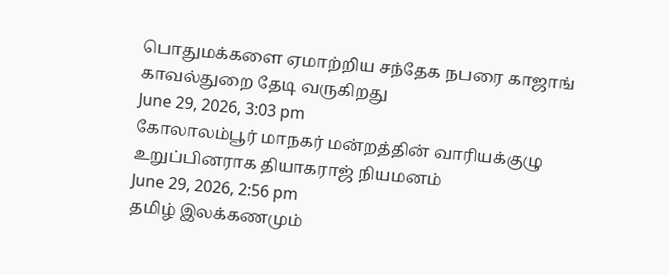பொதுமக்களை ஏமாற்றிய சந்தேக நபரை காஜாங் காவல்துறை தேடி வருகிறது
June 29, 2026, 3:03 pm
கோலாலம்பூர் மாநகர் மன்றத்தின் வாரியக்குழு உறுப்பினராக தியாகராஜ் நியமனம்
June 29, 2026, 2:56 pm
தமிழ் இலக்கணமும்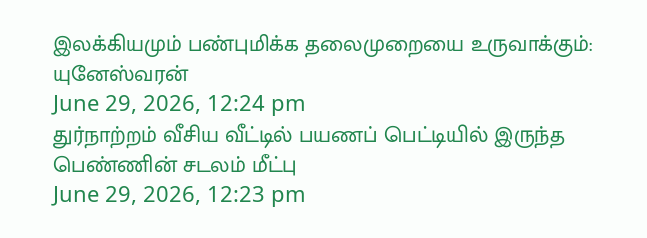இலக்கியமும் பண்புமிக்க தலைமுறையை உருவாக்கும்: யுனேஸ்வரன்
June 29, 2026, 12:24 pm
துர்நாற்றம் வீசிய வீட்டில் பயணப் பெட்டியில் இருந்த பெண்ணின் சடலம் மீட்பு
June 29, 2026, 12:23 pm